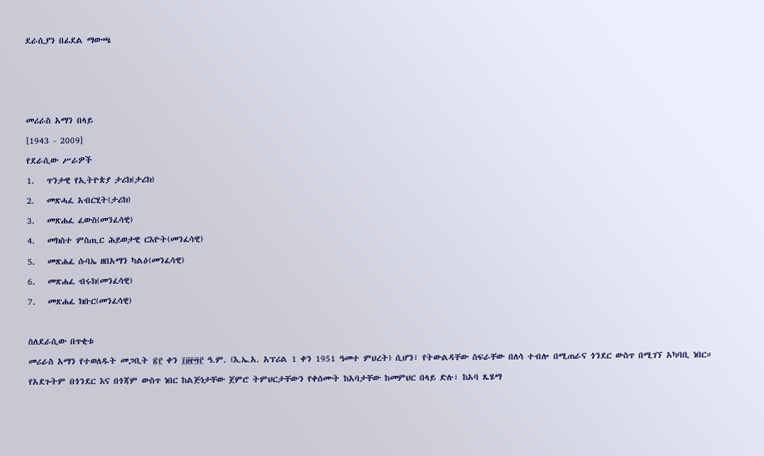ደራሲያን በፊደል ማውጫ



መሪራስ አማን በላይ
[1943 - 2009]
የደራሲው ሥራዎች
1.   ጥንታዊ የኢትዮጵያ ታሪክ(ታሪክ)
2.   መጽሓፈ አብርሂት(ታሪክ)
3.   መጽሐፈ ፈውስ(መንፈሳዊ)
4.   መክስተ ምስጢር ሕይወታዊ ርእዮት(መንፈሳዊ)
5.   መጽሐፈ ሱባኤ ዘበአማን ካልዕ(መንፈሳዊ)
6.   መጽሐፈ ብሩክ(መንፈሳዊ)
7.   መጽሐፈ ክቡር(መንፈሳዊ)

ስለደራሲው በጥቂቱ
መሪራስ አማን የተወለዱት መጋቢት ፳፫ ቀን ፲፱፻፵፫ ዓ.ም. (እ.ኤ.አ. አፕሪል 1 ቀን 1951 ዓመተ ምህረት) ሲሆን፣ የትውልዳቸው ስፍራቸው በለሳ ተብሎ በሚጠራና ጎንደር ውስጥ በሚገኘ አካባቢ ነበር። የአደጉትም በጎንደር እና በጎጃም ውስጥ ነበር ከልጅነታቸው ጀምሮ ትምህርታቸውን የቀሰሙት ከአባታቸው ከመምህር በላይ ድሉ፣ ከአባ ጼሄማ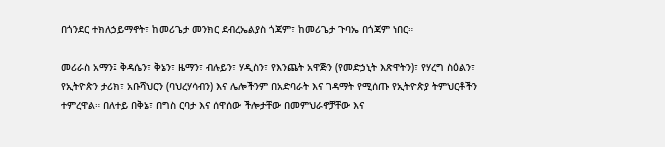በጎንደር ተክለኃይማኖት፣ ከመሪጌታ መንክር ደብረኤልያስ ጎጃም፣ ከመሪጌታ ጉባኤ በጎጃም ነበር።

መሪራስ አማን፤ ቅዳሴን፣ ቅኔን፣ ዜማን፣ ብሉይን፣ ሃዲስን፣ የእንጨት አዋጅን (የመድኃኒት እጽዋትን)፣ የሃረግ ስዕልን፣ የኢትዮጵን ታሪክ፣ አቡሻህርን (ባህረሃሳብን) እና ሌሎችንም በአድባራት እና ገዳማት የሚሰጡ የኢትዮጵያ ትምህርቶችን ተምረዋል። በለተይ በቅኔ፣ በግስ ርባታ እና ሰዋሰው ችሎታቸው በመምህራኖቻቸው እና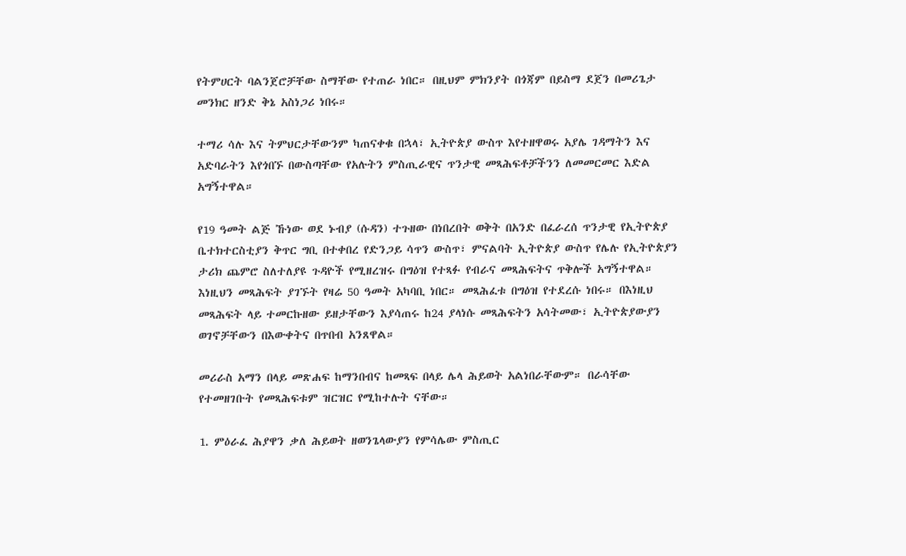የትምሀርት ባልንጀሮቻቸው ስማቸው የተጠራ ነበር። በዚህም ምክንያት በጎጃም በይስማ ደጀን በመሪጌታ መንክር ዘንድ ቅኔ አስነጋሪ ነበሩ።

ተማሪ ሳሉ እና ትምህርታቸውንም ካጠናቀቁ በኋላ፣ ኢትዮጵያ ውስጥ እየተዘዋወሩ አያሌ ገዳማትን እና አድባራትን እየጎበኙ በውስጣቸው የአሉትን ምስጢራዊና ጥንታዊ መጻሕፍቶቻችንን ለመመርመር እድል አግኝተዋል።

የ19 ዓመት ልጅ ኹነው ወደ ኑብያ (ሱዳን) ተጉዘው በነበረበት ወቅት በአንድ በፈራረሰ ጥንታዊ የኢትዮጵያ ቤተክተርስቲያን ቅጥር ግቢ በተቀበረ የድንጋይ ሳጥን ውስጥ፣ ምናልባት ኢትዮጵያ ውስጥ የሌሉ የኢትዮጵያን ታሪክ ጨምሮ ስለተለያዩ ጉዳዮች የሚዘረዝሩ በግዕዝ የተጻፉ የብራና መጻሕፍትና ጥቅሎች አግኝተዋል። እነዚህን መጻሕፍት ያገኙት የዛሬ 50 ዓመት አካባቢ ነበር። መጻሕፈቱ በግዕዝ የተደረሱ ነበሩ። በእነዚህ መጻሕፍት ላይ ተመርኩዘው ይዘታቸውን እያሳጠሩ ከ24 ያላነሱ መጻሕፍትን አሳትመው፣ ኢትዮጵያውያን ወገኖቻቸውን በእውቀትና በጥበብ አንጸዋል።

መሪራስ አማን በላይ መጽሐፍ ከማንበብና ከመጻፍ በላይ ሌላ ሕይወት አልነበራቸውም። በራሳቸው የተመዘገቡት የመጻሕፍቱም ዝርዝር የሚከተሉት ናቸው።

1. ምዕራፈ ሕያዋን ቃለ ሕይወት ዘወንጌላውያን የምሳሌው ምስጢር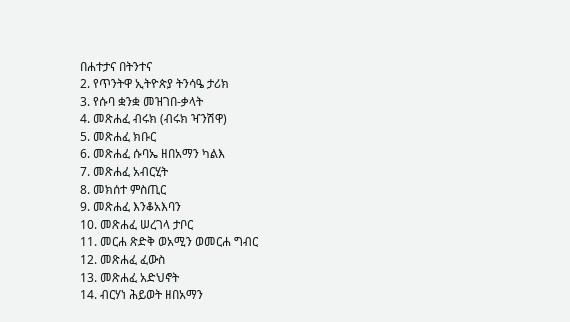በሐተታና በትንተና
2. የጥንትዋ ኢትዮጵያ ትንሳዔ ታሪክ
3. የሱባ ቋንቋ መዝገበ-ቃላት
4. መጽሐፈ ብሩክ (ብሩክ ዣንሽዋ)
5. መጽሐፈ ክቡር
6. መጽሐፈ ሱባኤ ዘበአማን ካልእ
7. መጽሐፈ አብርሂት
8. መክሰተ ምስጢር
9. መጽሐፈ እንቆአእባን
10. መጽሐፈ ሠረገላ ታቦር
11. መርሐ ጽድቅ ወአሚን ወመርሐ ግብር
12. መጽሐፈ ፈውስ
13. መጽሐፈ አድህኖት
14. ብርሃነ ሕይወት ዘበአማን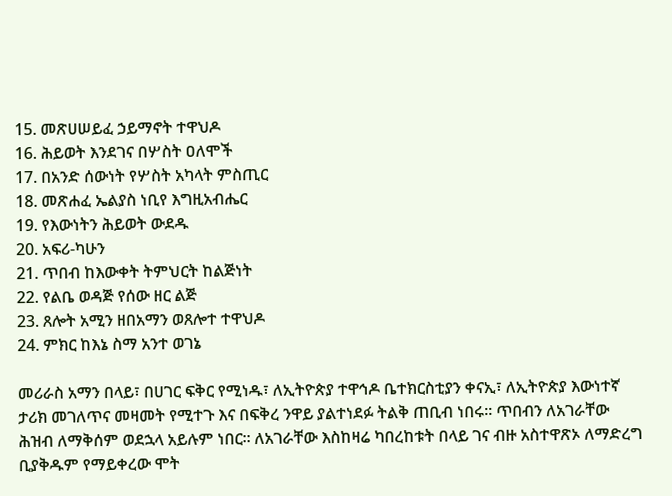15. መጽሀሠይፈ ኃይማኖት ተዋህዶ
16. ሕይወት እንደገና በሦስት ዐለሞች
17. በአንድ ሰውነት የሦስት አካላት ምስጢር
18. መጽሐፈ ኤልያስ ነቢየ እግዚአብሔር
19. የእውነትን ሕይወት ውደዱ
20. አፍሪ-ካሁን
21. ጥበብ ከእውቀት ትምህርት ከልጅነት
22. የልቤ ወዳጅ የሰው ዘር ልጅ
23. ጸሎት አሚን ዘበአማን ወጸሎተ ተዋህዶ
24. ምክር ከእኔ ስማ አንተ ወገኔ

መሪራስ አማን በላይ፣ በሀገር ፍቅር የሚነዱ፣ ለኢትዮጵያ ተዋኅዶ ቤተክርስቲያን ቀናኢ፣ ለኢትዮጵያ እውነተኛ ታሪክ መገለጥና መዛመት የሚተጉ እና በፍቅረ ንዋይ ያልተነደፉ ትልቅ ጠቢብ ነበሩ። ጥበብን ለአገራቸው ሕዝብ ለማቅሰም ወደኋላ አይሉም ነበር። ለአገራቸው እስከዛሬ ካበረከቱት በላይ ገና ብዙ አስተዋጽኦ ለማድረግ ቢያቅዱም የማይቀረው ሞት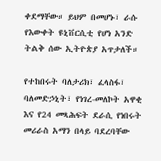ቀደማቸው። ይህም በመሆኑ፣ ራሱ የእውቀት ዩኒቨርሲቲ የሆነ አንድ ትልቅ ሰው ኢትዮጵያ አጥታለች።

የተከበሩት ባለታሪክ፣ ፈላስፋ፣ ባለመድኃኒት፣ የነገረ-መለኮት አዋቂ እና የ24 መጻሕፍት ደራሲ የነበሩት መሪራስ አማን በላይ ባደረባቸው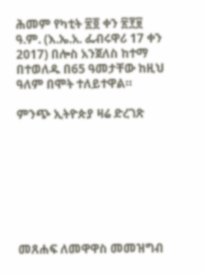ሕመም የካቲት ፳፬ ቀን ፳፻፱ ዓ.ም. (እ.ኤ.አ. ፌብሩዋሪ 17 ቀን 2017) በሎስ አንጀለስ ከተማ በተወለዱ በ65 ዓመታቸው ከዚህ ዓለም በሞት ተለይተዋል።

ምንጭ ኢትዮጵያ ዛሬ ድረገጽ








መጸሐፍ ለመዋዋስ መመዝግብ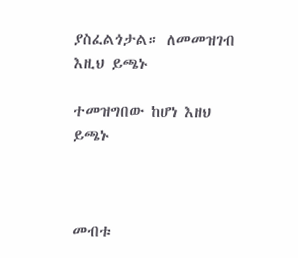ያስፈልጎታል። ለመመዝገብ እዚህ ይጫኑ

ተመዝግበው ከሆነ እዘህ ይጫኑ



መብቱ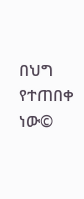በህግ የተጠበቀ ነው©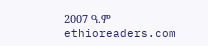2007 ዓ.ም ethioreaders.com